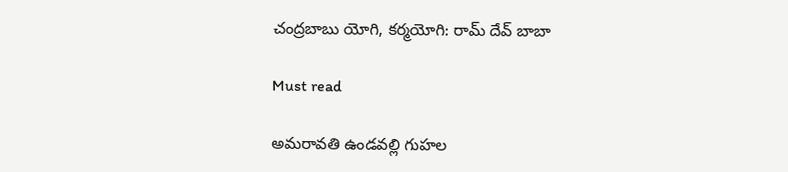చంద్రబాబు యోగి, కర్మయోగి: రామ్ దేవ్ బాబా

Must read

అమరావతి ఉండవల్లి గుహల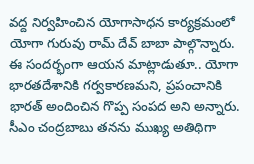వద్ద నిర్వహించిన యోగాసాధన కార్యక్రమంలో యోగా గురువు రామ్ దేవ్ బాబా పాల్గొన్నారు. ఈ సందర్భంగా ఆయన మాట్లాడుతూ.. యోగా భారతదేశానికి గర్వకారణమని, ప్రపంచానికి భారత్ అందించిన గొప్ప సంపద అని అన్నారు. సీఎం చంద్రబాబు తనను ముఖ్య అతిథిగా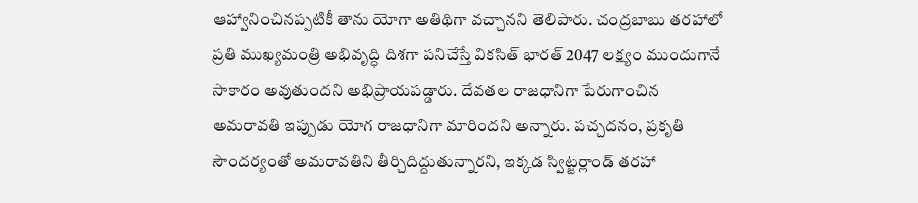ఆహ్వానించినప్పటికీ తాను యోగా అతిథిగా వచ్చానని తెలిపారు. చంద్రబాబు తరహాలో ప్రతి ముఖ్యమంత్రి అభివృద్ధి దిశగా పనిచేస్తే వికసిత్ భారత్ 2047 లక్ష్యం ముందుగానే సాకారం అవుతుందని అభిప్రాయపడ్డారు. దేవతల రాజధానిగా పేరుగాంచిన అమరావతి ఇప్పుడు యోగ రాజధానిగా మారిందని అన్నారు. పచ్చదనం, ప్రకృతి సౌందర్యంతో అమరావతిని తీర్చిదిద్దుతున్నారని, ఇక్కడ స్విట్జర్లాండ్ తరహా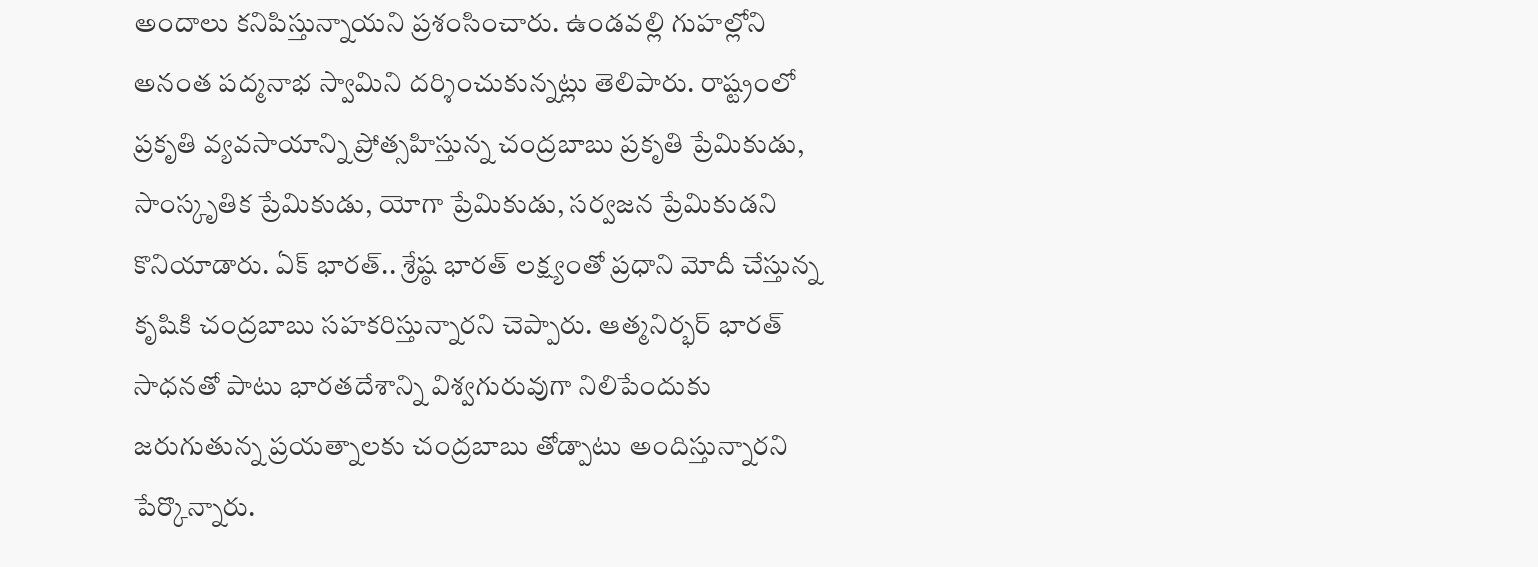అందాలు కనిపిస్తున్నాయని ప్రశంసించారు. ఉండవల్లి గుహల్లోని అనంత పద్మనాభ స్వామిని దర్శించుకున్నట్లు తెలిపారు. రాష్ట్రంలో ప్రకృతి వ్యవసాయాన్ని ప్రోత్సహిస్తున్న చంద్రబాబు ప్రకృతి ప్రేమికుడు, సాంస్కృతిక ప్రేమికుడు, యోగా ప్రేమికుడు, సర్వజన ప్రేమికుడని కొనియాడారు. ఏక్ భారత్.. శ్రేష్ఠ భారత్ లక్ష్యంతో ప్రధాని మోదీ చేస్తున్న కృషికి చంద్రబాబు సహకరిస్తున్నారని చెప్పారు. ఆత్మనిర్భర్ భారత్ సాధనతో పాటు భారతదేశాన్ని విశ్వగురువుగా నిలిపేందుకు జరుగుతున్న ప్రయత్నాలకు చంద్రబాబు తోడ్పాటు అందిస్తున్నారని పేర్కొన్నారు.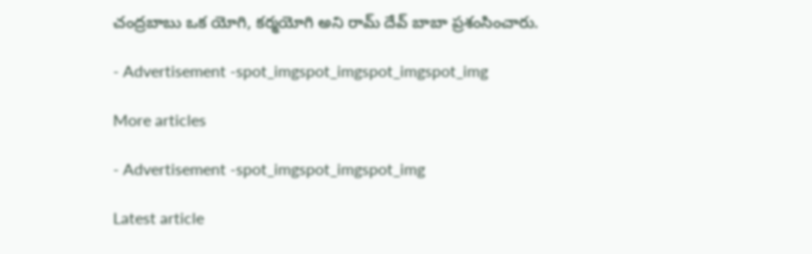చంద్రబాబు ఒక యోగి, కర్మయోగి అని రామ్ దేవ్ బాబా ప్రశంసించారు.

- Advertisement -spot_imgspot_imgspot_imgspot_img

More articles

- Advertisement -spot_imgspot_imgspot_img

Latest article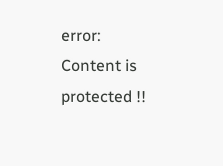error: Content is protected !!